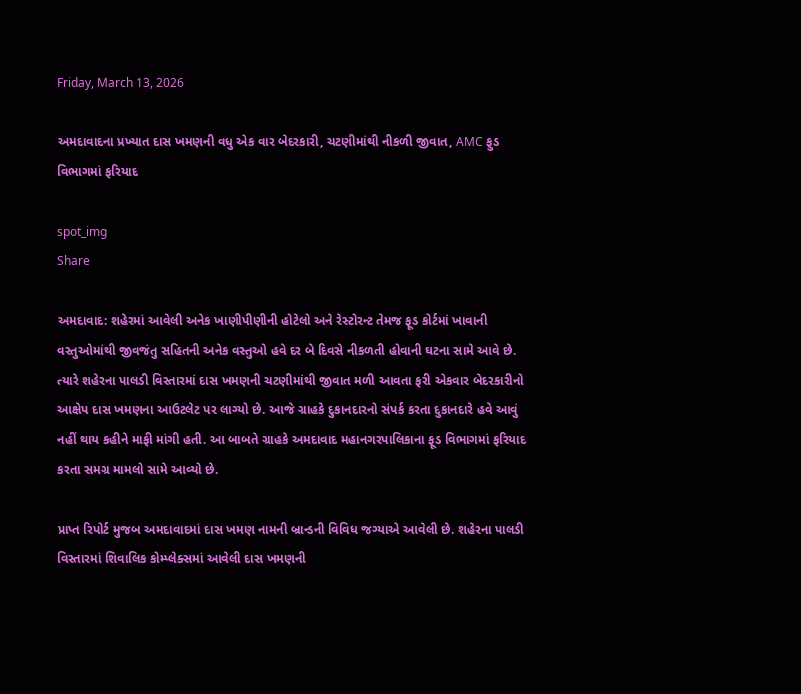Friday, March 13, 2026

અમદાવાદના પ્રખ્યાત દાસ ખમણની વધુ એક વાર બેદરકારી, ચટણીમાંથી નીકળી જીવાત, AMC ફુડ વિભાગમાં ફરિયાદ

spot_img
Share

અમદાવાદ: શહેરમાં આવેલી અનેક ખાણીપીણીની હોટેલો અને રેસ્ટોરન્ટ તેમજ ફૂડ કોર્ટમાં ખાવાની વસ્તુઓમાંથી જીવજંતુ સહિતની અનેક વસ્તુઓ હવે દર બે દિવસે નીકળતી હોવાની ઘટના સામે આવે છે. ત્યારે શહેરના પાલડી વિસ્તારમાં દાસ ખમણની ચટણીમાંથી જીવાત મળી આવતા ફરી એકવાર બેદરકારીનો આક્ષેપ દાસ ખમણના આઉટલેટ પર લાગ્યો છે. આજે ગ્રાહકે દુકાનદારનો સંપર્ક કરતા દુકાનદારે હવે આવું નહીં થાય કહીને માફી માંગી હતી. આ બાબતે ગ્રાહકે અમદાવાદ મહાનગરપાલિકાના ફૂડ વિભાગમાં ફરિયાદ કરતા સમગ્ર મામલો સામે આવ્યો છે.

પ્રાપ્ત રિપોર્ટ મુજબ અમદાવાદમાં દાસ ખમણ નામની બ્રાન્ડની વિવિધ જગ્યાએ આવેલી છે. શહેરના પાલડી વિસ્તારમાં શિવાલિક કોમ્પ્લેક્સમાં આવેલી દાસ ખમણની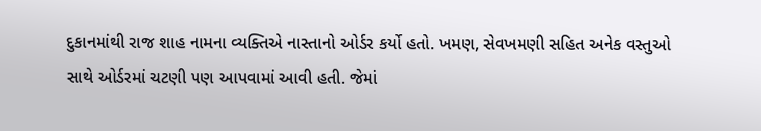દુકાનમાંથી રાજ શાહ નામના વ્યક્તિએ નાસ્તાનો ઓર્ડર કર્યો હતો. ખમણ, સેવખમણી સહિત અનેક વસ્તુઓ સાથે ઓર્ડરમાં ચટણી પણ આપવામાં આવી હતી. જેમાં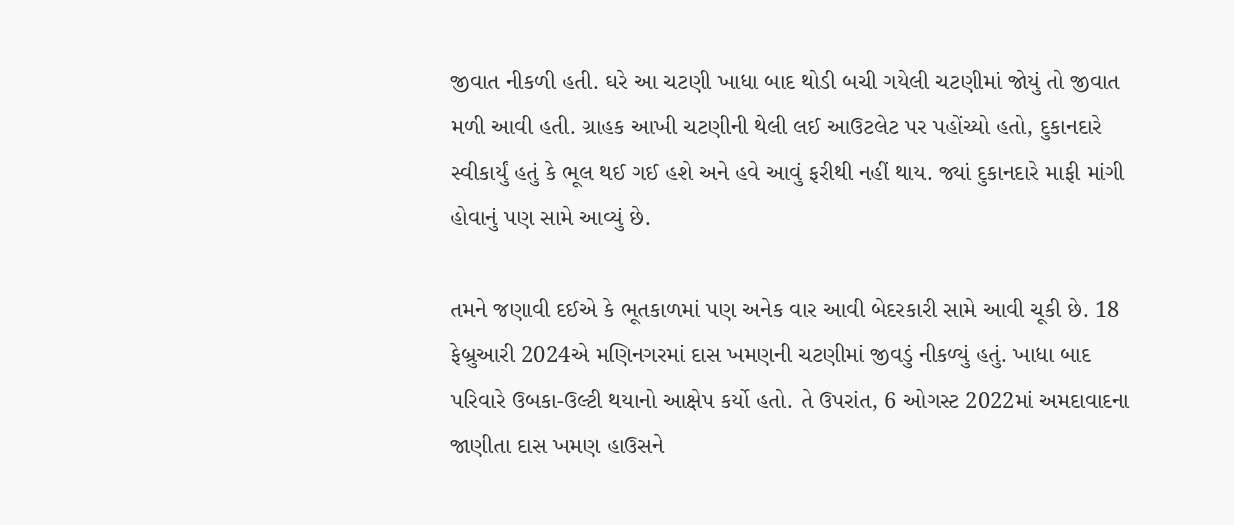જીવાત નીકળી હતી. ઘરે આ ચટણી ખાધા બાદ થોડી બચી ગયેલી ચટણીમાં જોયું તો જીવાત મળી આવી હતી. ગ્રાહક આખી ચટણીની થેલી લઈ આઉટલેટ પર પહોંચ્યો હતો, દુકાનદારે સ્વીકાર્યું હતું કે ભૂલ થઈ ગઈ હશે અને હવે આવું ફરીથી નહીં થાય. જ્યાં દુકાનદારે માફી માંગી હોવાનું પણ સામે આવ્યું છે.

તમને જણાવી દઈએ કે ભૂતકાળમાં પણ અનેક વાર આવી બેદરકારી સામે આવી ચૂકી છે. 18 ફેબ્રુઆરી 2024એ મણિનગરમાં દાસ ખમણની ચટણીમાં જીવડું નીકળ્યું હતું. ખાધા બાદ પરિવારે ઉબકા-ઉલ્ટી થયાનો આક્ષેપ કર્યો હતો. તે ઉપરાંત, 6 ઓગસ્ટ 2022માં અમદાવાદના જાણીતા દાસ ખમણ હાઉસને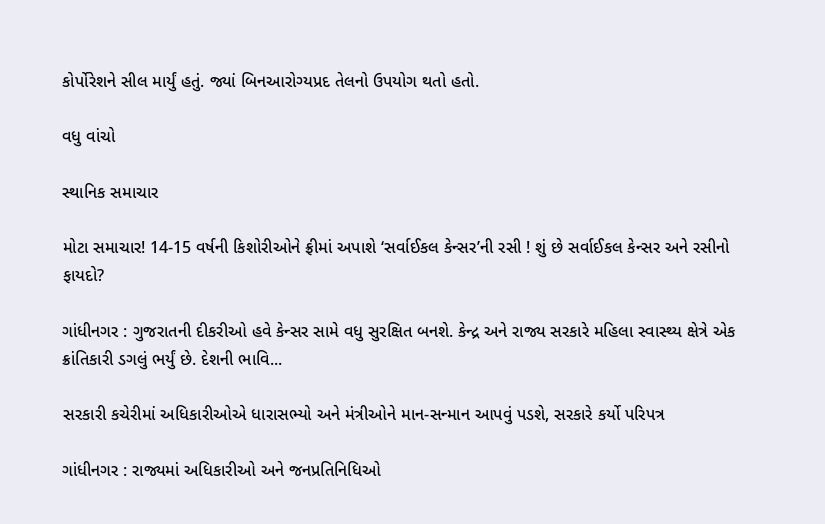કોર્પોરેશને સીલ માર્યું હતું. જ્યાં બિનઆરોગ્યપ્રદ તેલનો ઉપયોગ થતો હતો.

વધુ વાંચો

સ્થાનિક સમાચાર

મોટા સમાચાર! 14-15 વર્ષની કિશોરીઓને ફ્રીમાં અપાશે ‘સર્વાઈકલ કેન્સર’ની રસી ! શું છે સર્વાઈકલ કેન્સર અને રસીનો ફાયદો?

ગાંધીનગર : ગુજરાતની દીકરીઓ હવે કેન્સર સામે વધુ સુરક્ષિત બનશે. કેન્દ્ર અને રાજ્ય સરકારે મહિલા સ્વાસ્થ્ય ક્ષેત્રે એક ક્રાંતિકારી ડગલું ભર્યું છે. દેશની ભાવિ...

સરકારી કચેરીમાં અધિકારીઓએ ધારાસભ્યો અને મંત્રીઓને માન-સન્માન આપવું પડશે, સરકારે કર્યો પરિપત્ર

ગાંધીનગર : રાજ્યમાં અધિકારીઓ અને જનપ્રતિનિધિઓ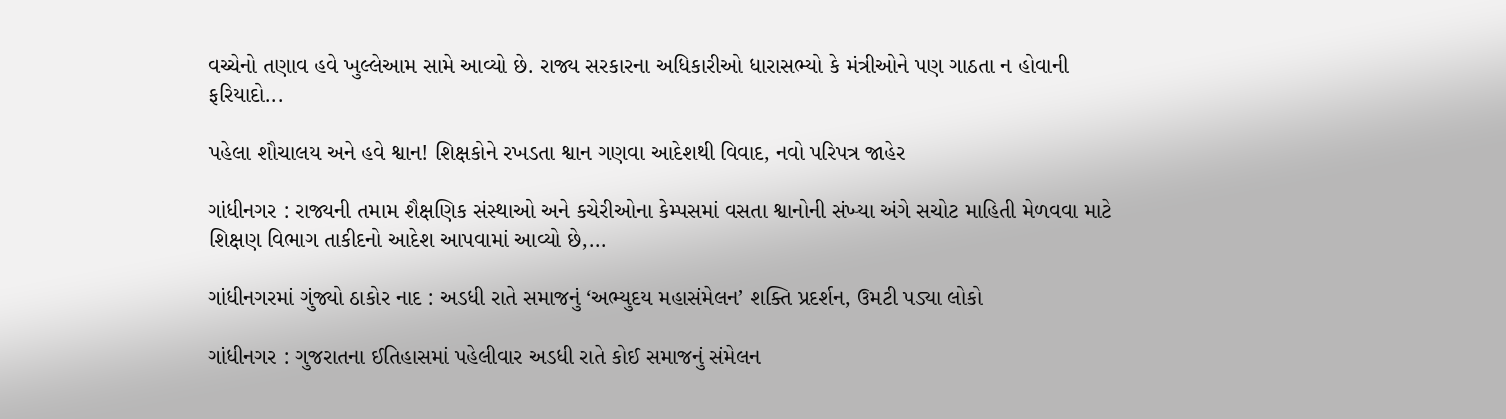વચ્ચેનો તણાવ હવે ખુલ્લેઆમ સામે આવ્યો છે. રાજ્ય સરકારના અધિકારીઓ ધારાસભ્યો કે મંત્રીઓને પણ ગાઠતા ન હોવાની ફરિયાદો...

પહેલા શૌચાલય અને હવે શ્વાન! શિક્ષકોને રખડતા શ્વાન ગણવા આદેશથી વિવાદ, નવો પરિપત્ર જાહેર

ગાંધીનગર : રાજ્યની તમામ શૈક્ષણિક સંસ્થાઓ અને કચેરીઓના કેમ્પસમાં વસતા શ્વાનોની સંખ્યા અંગે સચોટ માહિતી મેળવવા માટે શિક્ષણ વિભાગ તાકીદનો આદેશ આપવામાં આવ્યો છે,...

ગાંધીનગરમાં ગુંજ્યો ઠાકોર નાદ : અડધી રાતે સમાજનું ‘અભ્યુદય મહાસંમેલન’ શક્તિ પ્રદર્શન, ઉમટી પડ્યા લોકો

ગાંધીનગર : ગુજરાતના ઈતિહાસમાં પહેલીવાર અડધી રાતે કોઈ સમાજનું સંમેલન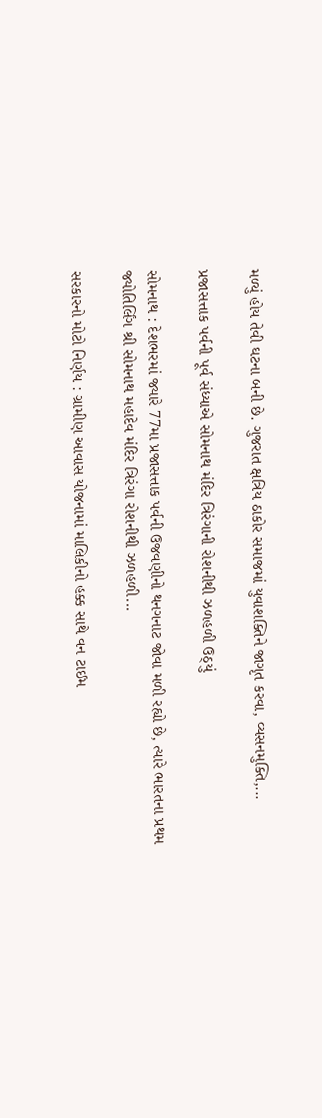મળ્યું હોય તેવી ઘટના બની છે. ગુજરાત ક્ષત્રિય ઠાકોર સમાજમાં યુવાશક્તિને જાગૃત કરવા, વ્યસનમુક્તિ,...

પ્રજાસત્તાક પર્વની પૂર્વ સંધ્યાએ સોમનાથ મંદિર ત્રિરંગાની રોશનીથી ઝળહળી ઉઠ્યું

સોમનાથ : દેશભરમાં જ્યારે 77મા પ્રજાસત્તાક પર્વની ઉજવણીનો થનગનાટ જોવા મળી રહ્યો છે, ત્યારે ભારતના પ્રથમ જ્યોતિર્લિંગ શ્રી સોમનાથ મહાદેવ મંદિર ત્રિરંગા રોશનીથી ઝળહળી...

સરકારનો મોટો નિર્ણય : ગ્રામીણ આવાસ યોજનામાં માલિકીનો હક્ક સાથે વન ટાઈમ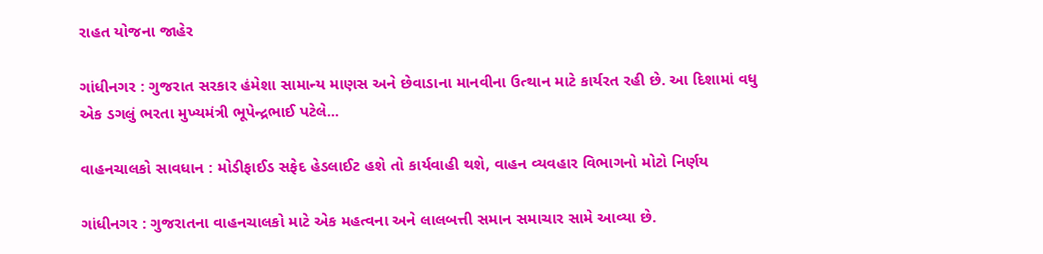રાહત યોજના જાહેર

ગાંધીનગર : ગુજરાત સરકાર હંમેશા સામાન્ય માણસ અને છેવાડાના માનવીના ઉત્થાન માટે કાર્યરત રહી છે. આ દિશામાં વધુ એક ડગલું ભરતા મુખ્યમંત્રી ભૂપેન્દ્રભાઈ પટેલે...

વાહનચાલકો સાવધાન : મોડીફાઈડ સફેદ હેડલાઈટ હશે તો કાર્યવાહી થશે, વાહન વ્યવહાર વિભાગનો મોટો નિર્ણય

ગાંધીનગર : ગુજરાતના વાહનચાલકો માટે એક મહત્વના અને લાલબત્તી સમાન સમાચાર સામે આવ્યા છે.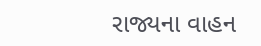રાજ્યના વાહન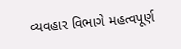વ્યવહાર વિભાગે મહત્વપૂર્ણ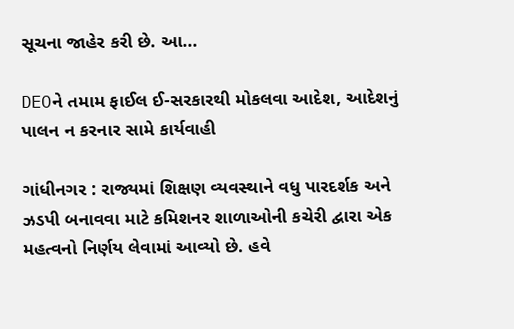સૂચના જાહેર કરી છે. આ...

DEOને તમામ ફાઈલ ઈ-સરકારથી મોકલવા આદેશ, આદેશનું પાલન ન કરનાર સામે કાર્યવાહી

ગાંધીનગર : રાજ્યમાં શિક્ષણ વ્યવસ્થાને વધુ પારદર્શક અને ઝડપી બનાવવા માટે કમિશનર શાળાઓની કચેરી દ્વારા એક મહત્વનો નિર્ણય લેવામાં આવ્યો છે. હવે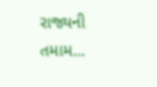રાજ્યની તમામ...